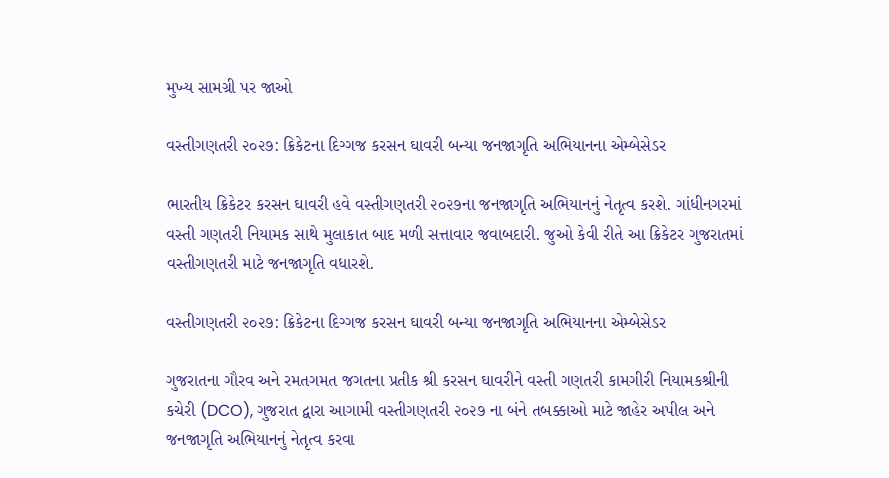મુખ્ય સામગ્રી પર જાઓ

વસ્તીગણતરી ૨૦૨૭: ક્રિકેટના દિગ્ગજ કરસન ઘાવરી બન્યા જનજાગૃતિ અભિયાનના એમ્બેસેડર

ભારતીય ક્રિકેટર કરસન ઘાવરી હવે વસ્તીગણતરી ૨૦૨૭ના જનજાગૃતિ અભિયાનનું નેતૃત્વ કરશે. ગાંધીનગરમાં વસ્તી ગણતરી નિયામક સાથે મુલાકાત બાદ મળી સત્તાવાર જવાબદારી. જુઓ કેવી રીતે આ ક્રિકેટર ગુજરાતમાં વસ્તીગણતરી માટે જનજાગૃતિ વધારશે.

વસ્તીગણતરી ૨૦૨૭: ક્રિકેટના દિગ્ગજ કરસન ઘાવરી બન્યા જનજાગૃતિ અભિયાનના એમ્બેસેડર

ગુજરાતના ગૌરવ અને રમતગમત જગતના પ્રતીક શ્રી કરસન ઘાવરીને વસ્તી ગણતરી કામગીરી નિયામકશ્રીની કચેરી (DCO), ગુજરાત દ્વારા આગામી વસ્તીગણતરી ૨૦૨૭ ના બંને તબક્કાઓ માટે જાહેર અપીલ અને જનજાગૃતિ અભિયાનનું નેતૃત્વ કરવા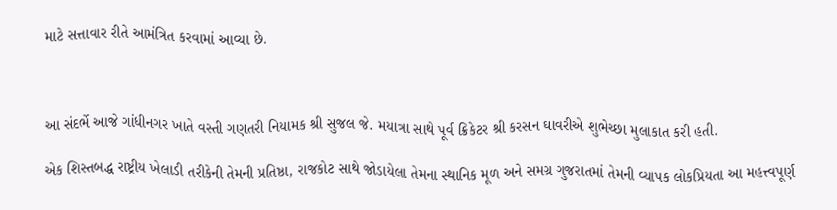માટે સત્તાવાર રીતે આમંત્રિત કરવામાં આવ્યા છે.



આ સંદર્ભે આજે ગાંધીનગર ખાતે વસ્તી ગણતરી નિયામક શ્રી સુજલ જે. મયાત્રા સાથે પૂર્વ ક્રિકેટર શ્રી કરસન ઘાવરીએ શુભેચ્છા મુલાકાત કરી હતી.

એક શિસ્તબદ્ધ રાષ્ટ્રીય ખેલાડી તરીકેની તેમની પ્રતિષ્ઠા, રાજકોટ સાથે જોડાયેલા તેમના સ્થાનિક મૂળ અને સમગ્ર ગુજરાતમાં તેમની વ્યાપક લોકપ્રિયતા આ મહત્ત્વપૂર્ણ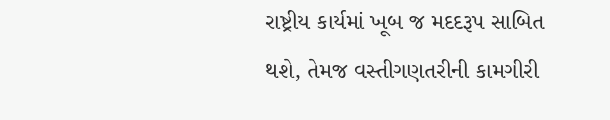રાષ્ટ્રીય કાર્યમાં ખૂબ જ મદદરૂપ સાબિત થશે, તેમજ વસ્તીગણતરીની કામગીરી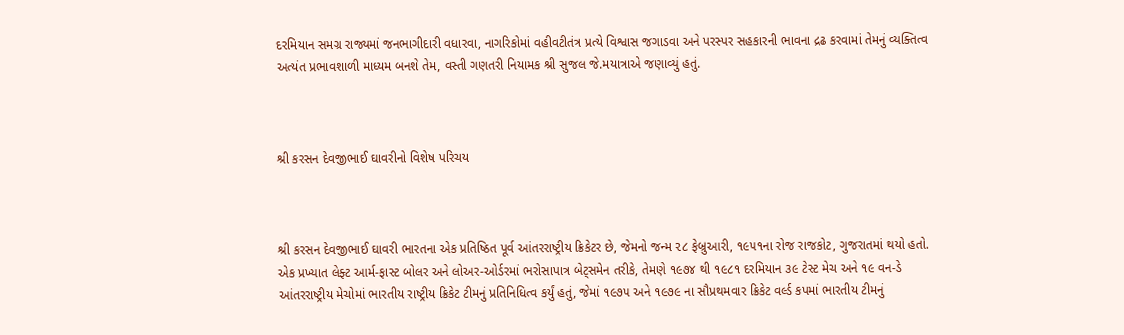દરમિયાન સમગ્ર રાજ્યમાં જનભાગીદારી વધારવા, નાગરિકોમાં વહીવટીતંત્ર પ્રત્યે વિશ્વાસ જગાડવા અને પરસ્પર સહકારની ભાવના દ્રઢ કરવામાં તેમનું વ્યક્તિત્વ અત્યંત પ્રભાવશાળી માધ્યમ બનશે તેમ, વસ્તી ગણતરી નિયામક શ્રી સુજલ જે.મયાત્રાએ જણાવ્યું હતું.



શ્રી કરસન દેવજીભાઈ ઘાવરીનો વિશેષ પરિચય



શ્રી કરસન દેવજીભાઈ ઘાવરી ભારતના એક પ્રતિષ્ઠિત પૂર્વ આંતરરાષ્ટ્રીય ક્રિકેટર છે, જેમનો જન્મ ૨૮ ફેબ્રુઆરી, ૧૯૫૧ના રોજ રાજકોટ, ગુજરાતમાં થયો હતો. એક પ્રખ્યાત લેફ્ટ આર્મ-ફાસ્ટ બોલર અને લોઅર-ઓર્ડરમાં ભરોસાપાત્ર બેટ્સમેન તરીકે, તેમણે ૧૯૭૪ થી ૧૯૮૧ દરમિયાન ૩૯ ટેસ્ટ મેચ અને ૧૯ વન-ડે આંતરરાષ્ટ્રીય મેચોમાં ભારતીય રાષ્ટ્રીય ક્રિકેટ ટીમનું પ્રતિનિધિત્વ કર્યું હતું, જેમાં ૧૯૭૫ અને ૧૯૭૯ ના સૌપ્રથમવાર ક્રિકેટ વર્લ્ડ કપમાં ભારતીય ટીમનું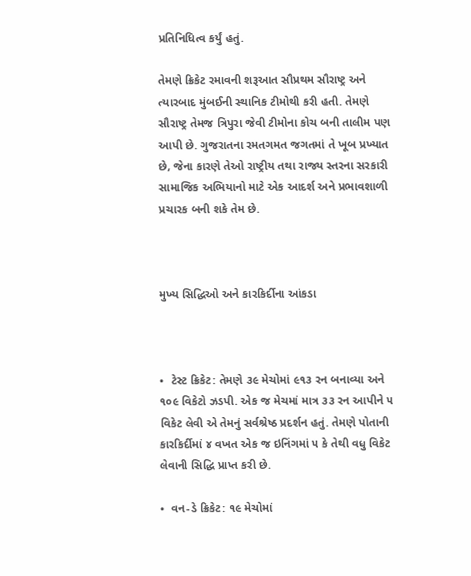પ્રતિનિધિત્વ કર્યું હતું.

તેમણે ક્રિકેટ રમાવની શરૂઆત સૌપ્રથમ સૌરાષ્ટ્ર અને ત્યારબાદ મુંબઈની સ્થાનિક ટીમોથી કરી હતી. તેમણે સૌરાષ્ટ્ર તેમજ ત્રિપુરા જેવી ટીમોના કોચ બની તાલીમ પણ આપી છે. ગુજરાતના રમતગમત જગતમાં તે ખૂબ પ્રખ્યાત છે, જેના કારણે તેઓ રાષ્ટ્રીય તથા રાજ્ય સ્તરના સરકારી સામાજિક અભિયાનો માટે એક આદર્શ અને પ્રભાવશાળી પ્રચારક બની શકે તેમ છે.



મુખ્ય સિદ્ધિઓ અને કારકિર્દીના આંકડા



•  ટેસ્ટ ક્રિકેટ: તેમણે ૩૯ મેચોમાં ૯૧૩ રન બનાવ્યા અને ૧૦૯ વિકેટો ઝડપી. એક જ મેચમાં માત્ર ૩૩ રન આપીને ૫ વિકેટ લેવી એ તેમનું સર્વશ્રેષ્ઠ પ્રદર્શન હતું. તેમણે પોતાની કારકિર્દીમાં ૪ વખત એક જ ઇનિંગમાં ૫ કે તેથી વધુ વિકેટ લેવાની સિદ્ધિ પ્રાપ્ત કરી છે.

•  વન-ડે ક્રિકેટ: ૧૯ મેચોમાં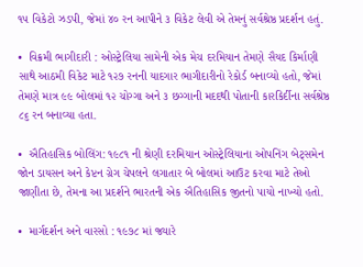૧૫ વિકેટો ઝડપી, જેમાં ૪૦ રન આપીને ૩ વિકેટ લેવી એ તેમનું સર્વશ્રેષ્ઠ પ્રદર્શન હતું.

•  વિક્રમી ભાગીદારી : ઓસ્ટ્રેલિયા સામેની એક મેચ દરમિયાન તેમણે સૈયદ કિર્માણી સાથે આઠમી વિકેટ માટે ૧૨૭ રનની યાદગાર ભાગીદારીનો રેકોર્ડ બનાવ્યો હતો, જેમાં તેમણે માત્ર ૯૯ બોલમાં ૧૨ ચોગ્ગા અને ૩ છગ્ગાની મદદથી પોતાની કારકિર્દીના સર્વશ્રેષ્ઠ ૮૬ રન બનાવ્યા હતા.

•  ઐતિહાસિક બોલિંગ: ૧૯૮૧ ની શ્રેણી દરમિયાન ઓસ્ટ્રેલિયાના ઓપનિંગ બેટ્સમેન જોન ડાયસન અને કેપ્ટન ગ્રેગ ચેપલને લગાતાર બે બોલમાં આઉટ કરવા માટે તેઓ જાણીતા છે, તેમના આ પ્રદર્શને ભારતની એક ઐતિહાસિક જીતનો પાયો નાખ્યો હતો.

•  માર્ગદર્શન અને વારસો : ૧૯૭૮ માં જ્યારે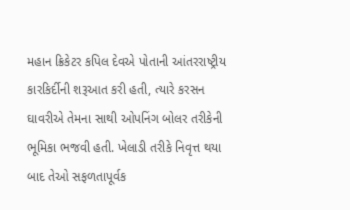મહાન ક્રિકેટર કપિલ દેવએ પોતાની આંતરરાષ્ટ્રીય કારકિર્દીની શરૂઆત કરી હતી, ત્યારે કરસન ઘાવરીએ તેમના સાથી ઓપનિંગ બોલર તરીકેની ભૂમિકા ભજવી હતી. ખેલાડી તરીકે નિવૃત્ત થયા બાદ તેઓ સફળતાપૂર્વક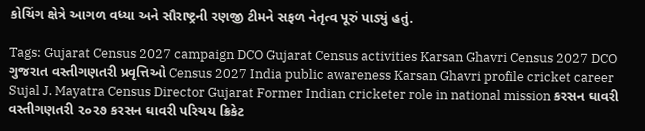કોચિંગ ક્ષેત્રે આગળ વધ્યા અને સૌરાષ્ટ્રની રણજી ટીમને સફળ નેતૃત્વ પૂરું પાડ્યું હતું.

Tags: Gujarat Census 2027 campaign DCO Gujarat Census activities Karsan Ghavri Census 2027 DCO ગુજરાત વસ્તીગણતરી પ્રવૃત્તિઓ Census 2027 India public awareness Karsan Ghavri profile cricket career Sujal J. Mayatra Census Director Gujarat Former Indian cricketer role in national mission કરસન ઘાવરી વસ્તીગણતરી ૨૦૨૭ કરસન ઘાવરી પરિચય ક્રિકેટ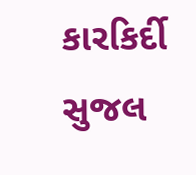કારકિર્દી સુજલ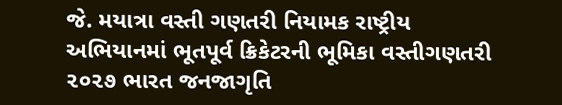જે. મયાત્રા વસ્તી ગણતરી નિયામક રાષ્ટ્રીય અભિયાનમાં ભૂતપૂર્વ ક્રિકેટરની ભૂમિકા વસ્તીગણતરી ૨૦૨૭ ભારત જનજાગૃતિ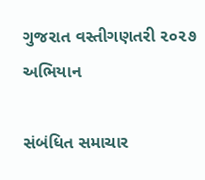ગુજરાત વસ્તીગણતરી ૨૦૨૭ અભિયાન

સંબંધિત સમાચાર